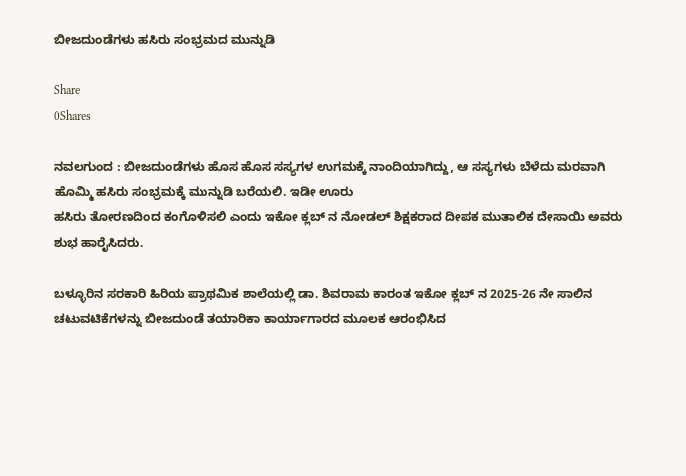ಬೀಜದುಂಡೆಗಳು ಹಸಿರು ಸಂಭ್ರಮದ ಮುನ್ನುಡಿ

Share
0Shares

ನವಲಗುಂದ : ಬೀಜದುಂಡೆಗಳು ಹೊಸ ಹೊಸ ಸಸ್ಯಗಳ ಉಗಮಕ್ಕೆ ನಾಂದಿಯಾಗಿದ್ದು, ಆ ಸಸ್ಯಗಳು ಬೆಳೆದು ಮರವಾಗಿ ಹೊಮ್ಮಿ ಹಸಿರು ಸಂಭ್ರಮಕ್ಕೆ ಮುನ್ನುಡಿ ಬರೆಯಲಿ. ಇಡೀ ಊರು
ಹಸಿರು ತೋರಣದಿಂದ ಕಂಗೊಳಿಸಲಿ ಎಂದು ಇಕೋ ಕ್ಲಬ್ ನ ನೋಡಲ್ ಶಿಕ್ಷಕರಾದ ದೀಪಕ ಮುತಾಲಿಕ ದೇಸಾಯಿ ಅವರು ಶುಭ ಹಾರೈಸಿದರು.

ಬಳ್ಳೂರಿನ ಸರಕಾರಿ ಹಿರಿಯ ಪ್ರಾಥಮಿಕ ಶಾಲೆಯಲ್ಲಿ ಡಾ. ಶಿವರಾಮ ಕಾರಂತ ಇಕೋ ಕ್ಲಬ್ ನ 2025-26 ನೇ ಸಾಲಿನ ಚಟುವಟಿಕೆಗಳನ್ನು ಬೀಜದುಂಡೆ ತಯಾರಿಕಾ ಕಾರ್ಯಾಗಾರದ ಮೂಲಕ ಆರಂಭಿಸಿದ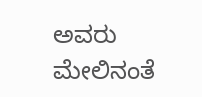ಅವರು ಮೇಲಿನಂತೆ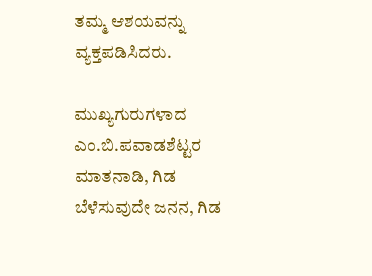ತಮ್ಮ ಆಶಯವನ್ನು ವ್ಯಕ್ತಪಡಿಸಿದರು.

ಮುಖ್ಯಗುರುಗಳಾದ ಎಂ.ಬಿ.ಪವಾಡಶೆಟ್ಟರ ಮಾತನಾಡಿ, ಗಿಡ ಬೆಳೆಸುವುದೇ ಜನನ, ಗಿಡ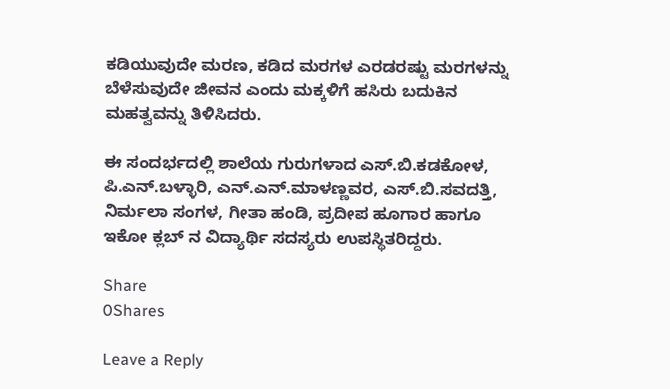ಕಡಿಯುವುದೇ ಮರಣ, ಕಡಿದ ಮರಗಳ ಎರಡರಷ್ಟು ಮರಗಳನ್ನು ಬೆಳೆಸುವುದೇ ಜೀವನ ಎಂದು ಮಕ್ಕಳಿಗೆ ಹಸಿರು ಬದುಕಿನ ಮಹತ್ವವನ್ನು ತಿಳಿಸಿದರು.

ಈ ಸಂದರ್ಭದಲ್ಲಿ ಶಾಲೆಯ ಗುರುಗಳಾದ ಎಸ್.ಬಿ.ಕಡಕೋಳ, ಪಿ.ಎನ್.ಬಳ್ಳಾರಿ, ಎನ್.ಎನ್.ಮಾಳಣ್ಣವರ, ಎಸ್.ಬಿ.ಸವದತ್ತಿ, ನಿರ್ಮಲಾ ಸಂಗಳ, ಗೀತಾ ಹಂಡಿ, ಪ್ರದೀಪ ಹೂಗಾರ ಹಾಗೂ ಇಕೋ ಕ್ಲಬ್ ನ ವಿದ್ಯಾರ್ಥಿ ಸದಸ್ಯರು ಉಪಸ್ಥಿತರಿದ್ದರು.

Share
0Shares

Leave a Reply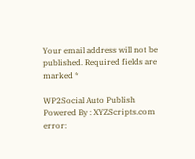Your email address will not be published. Required fields are marked *

WP2Social Auto Publish Powered By : XYZScripts.com
error: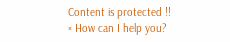Content is protected !!
× How can I help you?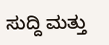ಸುದ್ದಿ ಮತ್ತು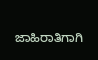ಜಾಹಿರಾತಿಗಾಗಿ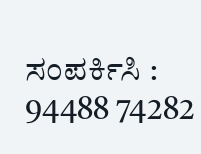ಸಂಪರ್ಕಿಸಿ : 94488 74282